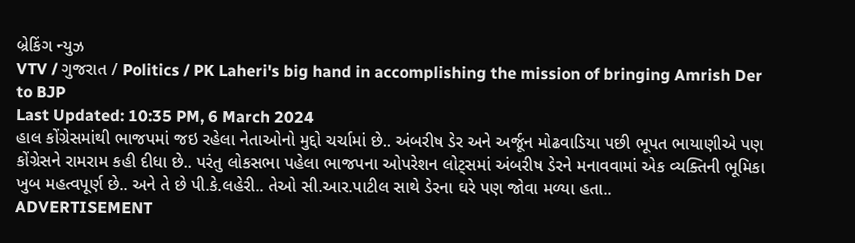બ્રેકિંગ ન્યુઝ
VTV / ગુજરાત / Politics / PK Laheri's big hand in accomplishing the mission of bringing Amrish Der to BJP
Last Updated: 10:35 PM, 6 March 2024
હાલ કોંગ્રેસમાંથી ભાજપમાં જઇ રહેલા નેતાઓનો મુદ્દો ચર્ચામાં છે.. અંબરીષ ડેર અને અર્જૂન મોઢવાડિયા પછી ભૂપત ભાયાણીએ પણ કોંગ્રેસને રામરામ કહી દીધા છે.. પરંતુ લોકસભા પહેલા ભાજપના ઓપરેશન લોટ્સમાં અંબરીષ ડેરને મનાવવામાં એક વ્યક્તિની ભૂમિકા ખુબ મહત્વપૂર્ણ છે.. અને તે છે પી.કે.લહેરી.. તેઓ સી.આર.પાટીલ સાથે ડેરના ઘરે પણ જોવા મળ્યા હતા..
ADVERTISEMENT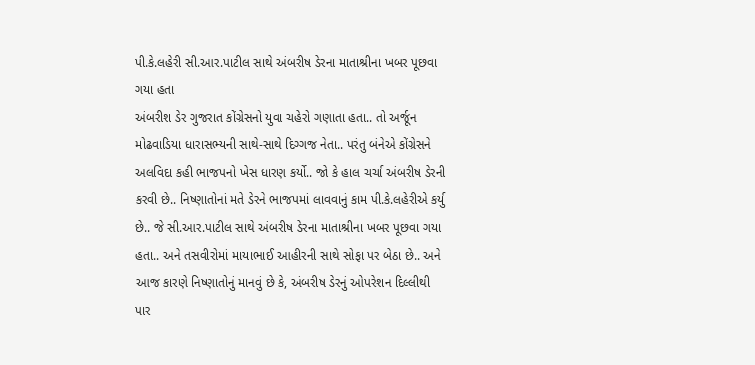પી.કે.લહેરી સી.આર.પાટીલ સાથે અંબરીષ ડેરના માતાશ્રીના ખબર પૂછવા ગયા હતા
અંબરીશ ડેર ગુજરાત કોંગ્રેસનો યુવા ચહેરો ગણાતા હતા.. તો અર્જૂન મોઢવાડિયા ધારાસભ્યની સાથે-સાથે દિગ્ગજ નેતા.. પરંતુ બંનેએ કોંગ્રેસને અલવિદા કહી ભાજપનો ખેસ ધારણ કર્યો.. જો કે હાલ ચર્ચા અંબરીષ ડેરની કરવી છે.. નિષ્ણાતોનાં મતે ડેરને ભાજપમાં લાવવાનું કામ પી.કે.લહેરીએ કર્યુ છે.. જે સી.આર.પાટીલ સાથે અંબરીષ ડેરના માતાશ્રીના ખબર પૂછવા ગયા હતા.. અને તસવીરોમાં માયાભાઈ આહીરની સાથે સોફા પર બેઠા છે.. અને આજ કારણે નિષ્ણાતોનું માનવું છે કે, અંબરીષ ડેરનું ઓપરેશન દિલ્લીથી પાર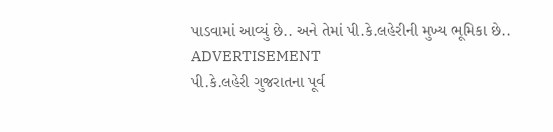પાડવામાં આવ્યું છે.. અને તેમાં પી.કે.લહેરીની મુખ્ય ભૂમિકા છે..
ADVERTISEMENT
પી.કે.લહેરી ગુજરાતના પૂર્વ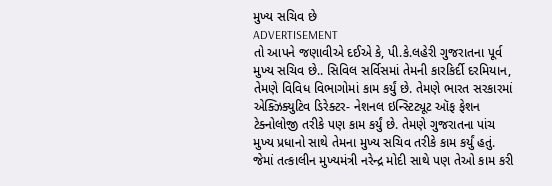મુખ્ય સચિવ છે
ADVERTISEMENT
તો આપને જણાવીએ દઈએ કે, પી.કે.લહેરી ગુજરાતના પૂર્વ મુખ્ય સચિવ છે.. સિવિલ સર્વિસમાં તેમની કારકિર્દી દરમિયાન, તેમણે વિવિધ વિભાગોમાં કામ કર્યું છે. તેમણે ભારત સરકારમાં એક્ઝિક્યુટિવ ડિરેક્ટર- નેશનલ ઇન્સ્ટિટ્યૂટ ઑફ ફેશન ટેક્નોલોજી તરીકે પણ કામ કર્યું છે. તેમણે ગુજરાતના પાંચ મુખ્ય પ્રધાનો સાથે તેમના મુખ્ય સચિવ તરીકે કામ કર્યું હતું. જેમાં તત્કાલીન મુખ્યમંત્રી નરેન્દ્ર મોદી સાથે પણ તેઓ કામ કરી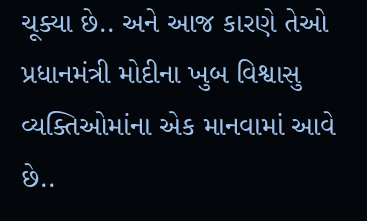ચૂક્યા છે.. અને આજ કારણે તેઓ પ્રધાનમંત્રી મોદીના ખુબ વિશ્વાસુ વ્યક્તિઓમાંના એક માનવામાં આવે છે..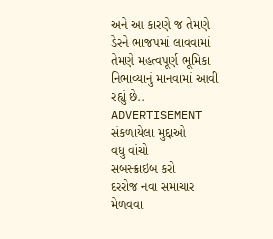અને આ કારણે જ તેમણે ડેરને ભાજપમાં લાવવામાં તેમણે મહત્વપૂર્ણ ભૂમિકા નિભાવ્યાનું માનવામાં આવી રહ્યું છે..
ADVERTISEMENT
સંકળાયેલા મુદ્દાઓ
વધુ વાંચો
સબસ્ક્રાઇબ કરો
દરરોજ નવા સમાચાર મેળવવા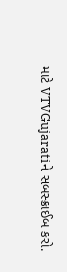માટે VTVGujaratiને સબસ્ક્રાઈબ કરો.